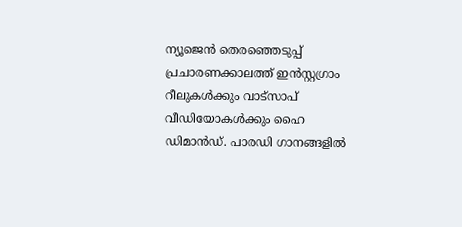ന്യൂജെൻ തെരഞ്ഞെടുപ്പ് പ്രചാരണക്കാലത്ത് ഇൻസ്റ്റഗ്രാം റീലുകൾക്കും വാട്സാപ് വീഡിയോകൾക്കും ഹൈ ഡിമാൻഡ്. പാരഡി ഗാനങ്ങളിൽ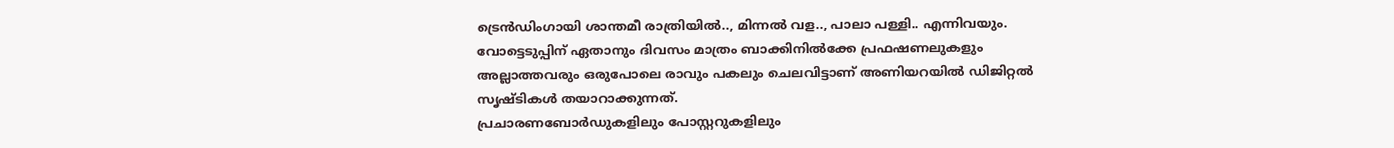ട്രെൻഡിംഗായി ശാന്തമീ രാത്രിയിൽ.., മിന്നൽ വള.., പാലാ പള്ളി.. എന്നിവയും. വോട്ടെടുപ്പിന് ഏതാനും ദിവസം മാത്രം ബാക്കിനിൽക്കേ പ്രഫഷണലുകളും അല്ലാത്തവരും ഒരുപോലെ രാവും പകലും ചെലവിട്ടാണ് അണിയറയിൽ ഡിജിറ്റൽ സൃഷ്ടികൾ തയാറാക്കുന്നത്.
പ്രചാരണബോർഡുകളിലും പോസ്റ്ററുകളിലും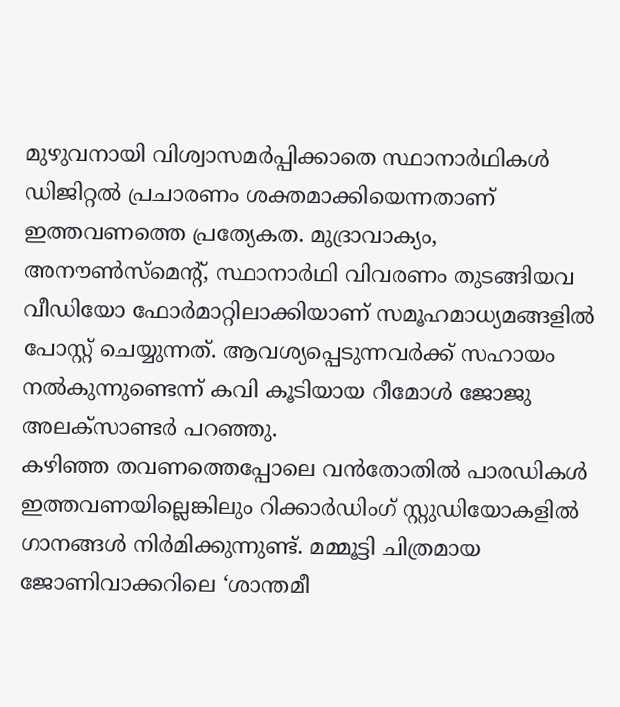മുഴുവനായി വിശ്വാസമർപ്പിക്കാതെ സ്ഥാനാർഥികൾ ഡിജിറ്റൽ പ്രചാരണം ശക്തമാക്കിയെന്നതാണ് ഇത്തവണത്തെ പ്രത്യേകത. മുദ്രാവാക്യം, അനൗൺസ്മെന്റ്, സ്ഥാനാർഥി വിവരണം തുടങ്ങിയവ വീഡിയോ ഫോർമാറ്റിലാക്കിയാണ് സമൂഹമാധ്യമങ്ങളിൽ പോസ്റ്റ് ചെയ്യുന്നത്. ആവശ്യപ്പെടുന്നവർക്ക് സഹായം നൽകുന്നുണ്ടെന്ന് കവി കൂടിയായ റീമോൾ ജോജു അലക്സാണ്ടർ പറഞ്ഞു.
കഴിഞ്ഞ തവണത്തെപ്പോലെ വൻതോതിൽ പാരഡികൾ ഇത്തവണയില്ലെങ്കിലും റിക്കാർഡിംഗ് സ്റ്റുഡിയോകളിൽ ഗാനങ്ങൾ നിർമിക്കുന്നുണ്ട്. മമ്മൂട്ടി ചിത്രമായ ജോണിവാക്കറിലെ ‘ശാന്തമീ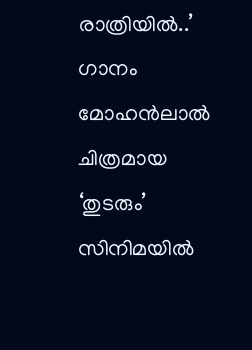രാത്രിയിൽ..’ ഗാനം മോഹൻലാൽ ചിത്രമായ ‘തുടരും’ സിനിമയിൽ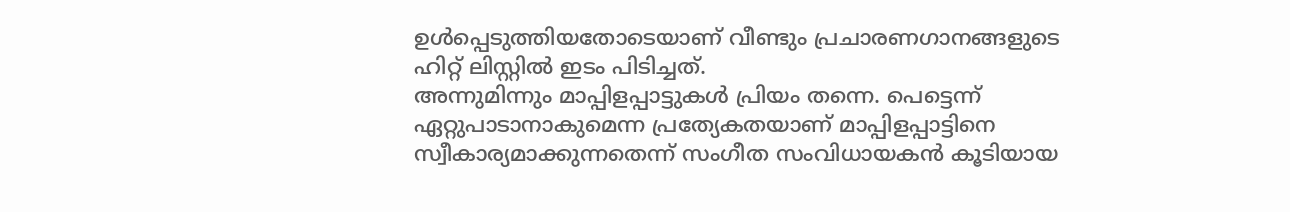ഉൾപ്പെടുത്തിയതോടെയാണ് വീണ്ടും പ്രചാരണഗാനങ്ങളുടെ ഹിറ്റ് ലിസ്റ്റിൽ ഇടം പിടിച്ചത്.
അന്നുമിന്നും മാപ്പിളപ്പാട്ടുകൾ പ്രിയം തന്നെ. പെട്ടെന്ന് ഏറ്റുപാടാനാകുമെന്ന പ്രത്യേകതയാണ് മാപ്പിളപ്പാട്ടിനെ സ്വീകാര്യമാക്കുന്നതെന്ന് സംഗീത സംവിധായകൻ കൂടിയായ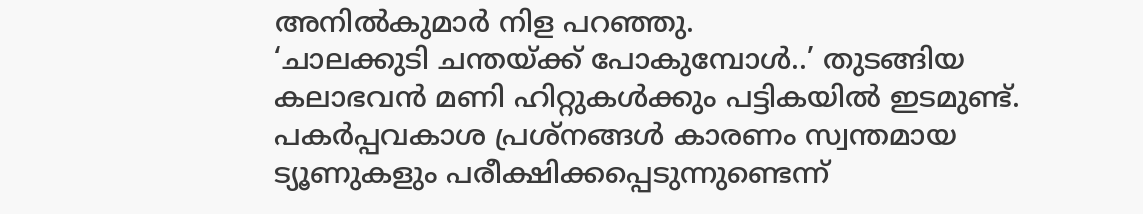അനിൽകുമാർ നിള പറഞ്ഞു.
‘ചാലക്കുടി ചന്തയ്ക്ക് പോകുമ്പോൾ..’ തുടങ്ങിയ കലാഭവൻ മണി ഹിറ്റുകൾക്കും പട്ടികയിൽ ഇടമുണ്ട്. പകർപ്പവകാശ പ്രശ്നങ്ങൾ കാരണം സ്വന്തമായ ട്യൂണുകളും പരീക്ഷിക്കപ്പെടുന്നുണ്ടെന്ന്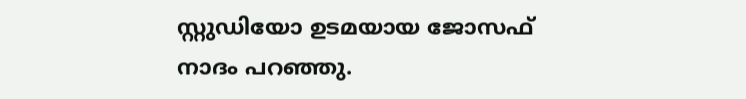സ്റ്റുഡിയോ ഉടമയായ ജോസഫ് നാദം പറഞ്ഞു.